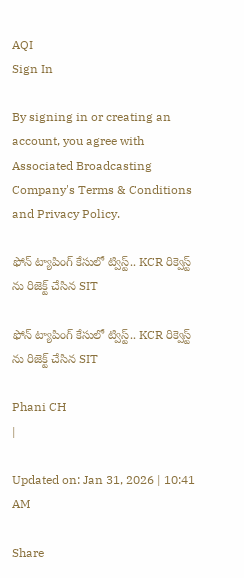AQI
Sign In

By signing in or creating an account, you agree with Associated Broadcasting Company's Terms & Conditions and Privacy Policy.

ఫోన్ ట్యాపింగ్ కేసులో ట్విస్ట్.. KCR రిక్వెస్ట్ ను రిజెక్ట్ చేసిన SIT

ఫోన్ ట్యాపింగ్ కేసులో ట్విస్ట్.. KCR రిక్వెస్ట్ ను రిజెక్ట్ చేసిన SIT

Phani CH
|

Updated on: Jan 31, 2026 | 10:41 AM

Share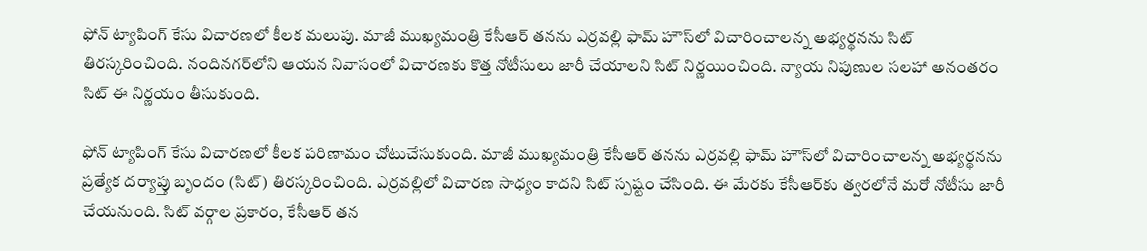ఫోన్ ట్యాపింగ్ కేసు విచారణలో కీలక మలుపు. మాజీ ముఖ్యమంత్రి కేసీఆర్ తనను ఎర్రవల్లి ఫామ్ హౌస్‌లో విచారించాలన్న అభ్యర్థనను సిట్ తిరస్కరించింది. నందినగర్‌లోని ఆయన నివాసంలో విచారణకు కొత్త నోటీసులు జారీ చేయాలని సిట్ నిర్ణయించింది. న్యాయ నిపుణుల సలహా అనంతరం సిట్ ఈ నిర్ణయం తీసుకుంది.

ఫోన్ ట్యాపింగ్ కేసు విచారణలో కీలక పరిణామం చోటుచేసుకుంది. మాజీ ముఖ్యమంత్రి కేసీఆర్ తనను ఎర్రవల్లి ఫామ్ హౌస్‌లో విచారించాలన్న అభ్యర్థనను ప్రత్యేక దర్యాప్తు బృందం (సిట్) తిరస్కరించింది. ఎర్రవల్లిలో విచారణ సాధ్యం కాదని సిట్ స్పష్టం చేసింది. ఈ మేరకు కేసీఆర్‌కు త్వరలోనే మరో నోటీసు జారీ చేయనుంది. సిట్ వర్గాల ప్రకారం, కేసీఆర్ తన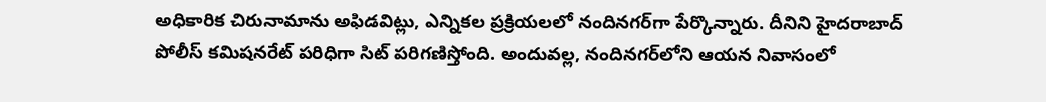అధికారిక చిరునామాను అఫిడవిట్లు, ఎన్నికల ప్రక్రియలలో నందినగర్‌గా పేర్కొన్నారు. దీనిని హైదరాబాద్ పోలీస్ కమిషనరేట్ పరిధిగా సిట్ పరిగణిస్తోంది. అందువల్ల, నందినగర్‌లోని ఆయన నివాసంలో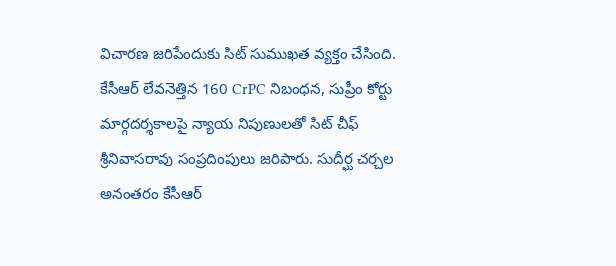విచారణ జరిపేందుకు సిట్ సుముఖత వ్యక్తం చేసింది. కేసీఆర్ లేవనెత్తిన 160 CrPC నిబంధన, సుప్రీం కోర్టు మార్గదర్శకాలపై న్యాయ నిపుణులతో సిట్ చీఫ్ శ్రీనివాసరావు సంప్రదింపులు జరిపారు. సుదీర్ఘ చర్చల అనంతరం కేసీఆర్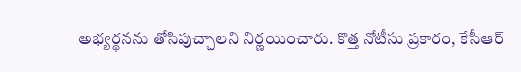అభ్యర్థనను తోసిపుచ్చాలని నిర్ణయించారు. కొత్త నోటీసు ప్రకారం, కేసీఆర్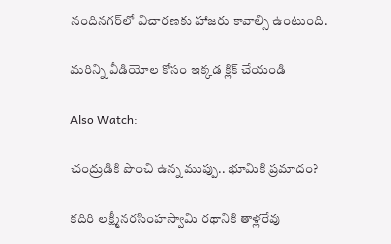నందినగర్‌లో విచారణకు హాజరు కావాల్సి ఉంటుంది.

మరిన్ని వీడియోల కోసం ఇక్కడ క్లిక్ చేయండి

Also Watch:

చంద్రుడికి పొంచి ఉన్న ముప్పు.. భూమికి ప్రమాదం?

కదిరి లక్ష్మీనరసింహస్వామి రథానికి తాళ్లరేవు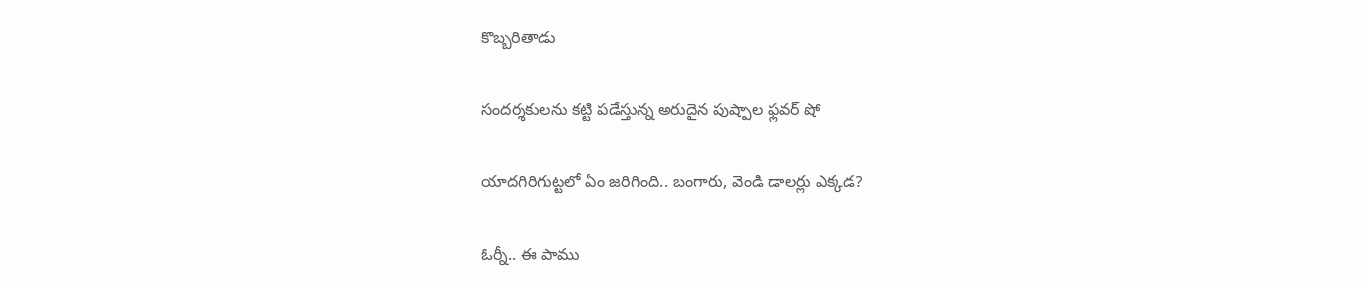కొబ్బరితాడు

సందర్శకులను కట్టి పడేస్తున్న అరుదైన పుష్పాల ఫ్లవర్‌ షో

యాదగిరిగుట్టలో ఏం జరిగింది.. బంగారు, వెండి డాలర్లు ఎక్కడ?

ఓర్నీ.. ఈ పాము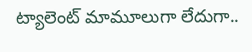ట్యాలెంట్‌ మామూలుగా లేదుగా..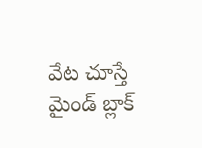వేట చూస్తే మైండ్ బ్లాక్